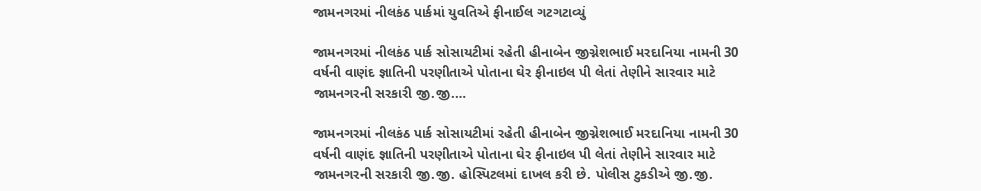જામનગરમાં નીલકંઠ પાર્કમાં યુવતિએ ફીનાઈલ ગટગટાવ્યું

જામનગરમાં નીલકંઠ પાર્ક સોસાયટીમાં રહેતી હીનાબેન જીગ્નેશભાઈ મરદાનિયા નામની 30 વર્ષની વાણંદ જ્ઞાતિની પરણીતાએ પોતાના ઘેર ફીનાઇલ પી લેતાં તેણીને સારવાર માટે જામનગરની સરકારી જી.જી.…

જામનગરમાં નીલકંઠ પાર્ક સોસાયટીમાં રહેતી હીનાબેન જીગ્નેશભાઈ મરદાનિયા નામની 30 વર્ષની વાણંદ જ્ઞાતિની પરણીતાએ પોતાના ઘેર ફીનાઇલ પી લેતાં તેણીને સારવાર માટે જામનગરની સરકારી જી.જી. હોસ્પિટલમાં દાખલ કરી છે. પોલીસ ટુકડીએ જી.જી.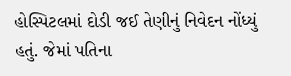હોસ્પિટલમાં દોડી જઈ તેણીનું નિવેદન નોંધ્યું હતું. જેમાં પતિના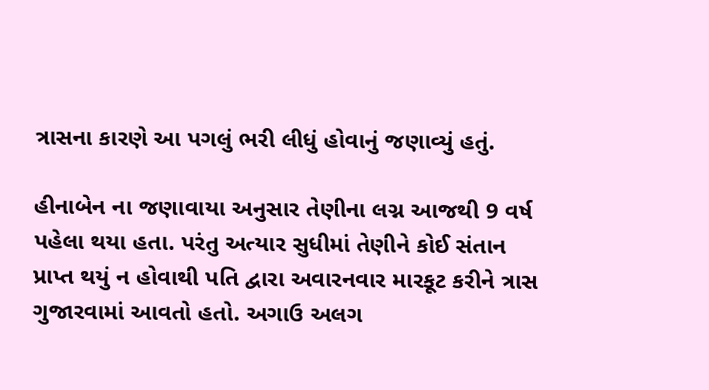ત્રાસના કારણે આ પગલું ભરી લીધું હોવાનું જણાવ્યું હતું.

હીનાબેન ના જણાવાયા અનુસાર તેણીના લગ્ન આજથી 9 વર્ષ પહેલા થયા હતા. પરંતુ અત્યાર સુધીમાં તેણીને કોઈ સંતાન પ્રાપ્ત થયું ન હોવાથી પતિ દ્વારા અવારનવાર મારકૂટ કરીને ત્રાસ ગુજારવામાં આવતો હતો. અગાઉ અલગ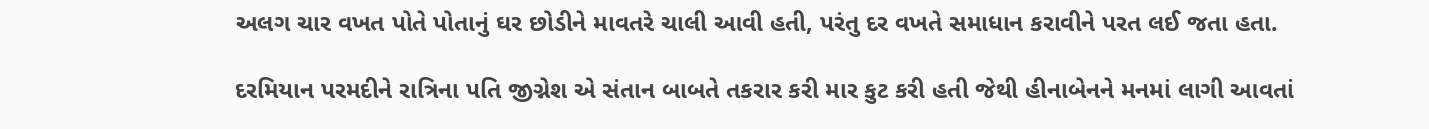અલગ ચાર વખત પોતે પોતાનું ઘર છોડીને માવતરે ચાલી આવી હતી, પરંતુ દર વખતે સમાધાન કરાવીને પરત લઈ જતા હતા.

દરમિયાન પરમદીને રાત્રિના પતિ જીગ્નેશ એ સંતાન બાબતે તકરાર કરી માર કુટ કરી હતી જેથી હીનાબેનને મનમાં લાગી આવતાં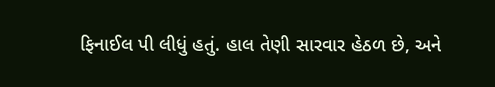ફિનાઈલ પી લીધું હતું. હાલ તેણી સારવાર હેઠળ છે, અને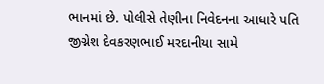ભાનમાં છે. પોલીસે તેણીના નિવેદનના આધારે પતિ જીગ્નેશ દેવકરણભાઈ મરદાનીયા સામે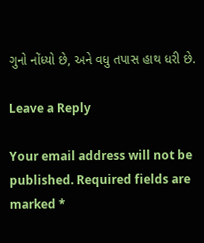ગુનો નોંધ્યો છે, અને વધુ તપાસ હાથ ધરી છે.

Leave a Reply

Your email address will not be published. Required fields are marked *